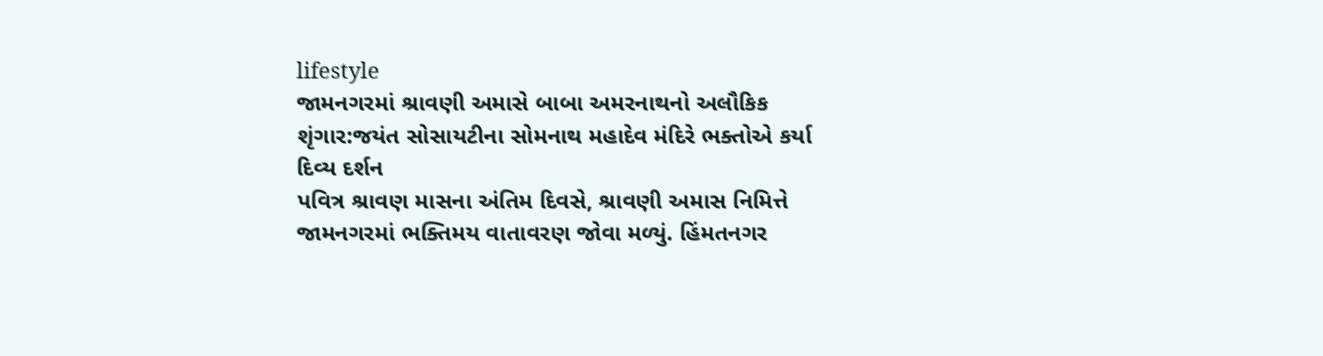lifestyle
જામનગરમાં શ્રાવણી અમાસે બાબા અમરનાથનો અલૌકિક શૃંગાર:જયંત સોસાયટીના સોમનાથ મહાદેવ મંદિરે ભક્તોએ કર્યા દિવ્ય દર્શન
પવિત્ર શ્રાવણ માસના અંતિમ દિવસે, શ્રાવણી અમાસ નિમિત્તે જામનગરમાં ભક્તિમય વાતાવરણ જોવા મળ્યું. હિંમતનગર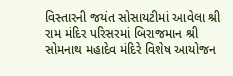વિસ્તારની જયંત સોસાયટીમાં આવેલા શ્રી રામ મંદિર પરિસરમાં બિરાજમાન શ્રી સોમનાથ મહાદેવ મંદિરે વિશેષ આયોજન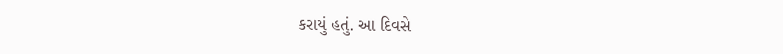કરાયું હતું. આ દિવસે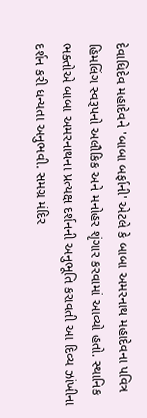દેવાધિદેવ મહાદેવને 'બાબા બર્ફાની' એટલે કે બાબા અમરનાથ મહાદેવના પવિત્ર હિમલિંગ સ્વરૂપનો અલૌકિક અને મનોહર શૃંગાર કરવામાં આવ્યો હતો. સ્થાનિક ભક્તોએ બાબા અમરનાથના પ્રત્યક્ષ દર્શનની અનુભૂતિ કરાવતી આ દિવ્ય ઝાંખીના દર્શન કરી ધન્યતા અનુભવી. સમગ્ર મંદિર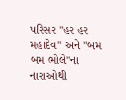પરિસર "હર હર મહાદેવ" અને "બમ બમ ભોલે"ના નારાઓથી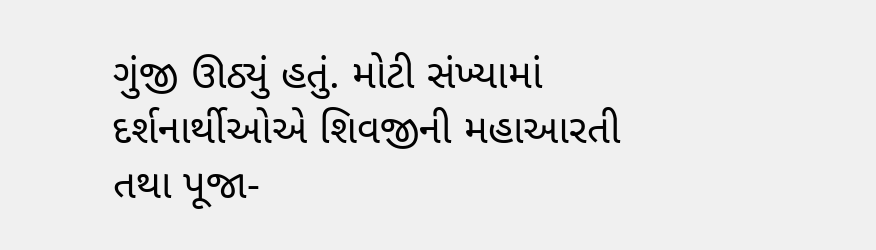ગુંજી ઊઠ્યું હતું. મોટી સંખ્યામાં દર્શનાર્થીઓએ શિવજીની મહાઆરતી તથા પૂજા-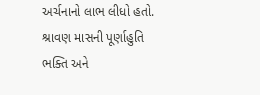અર્ચનાનો લાભ લીધો હતો. શ્રાવણ માસની પૂર્ણાહુતિ ભક્તિ અને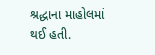શ્રદ્ધાના માહોલમાં થઈ હતી.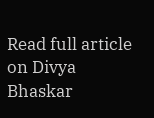Read full article on Divya Bhaskar